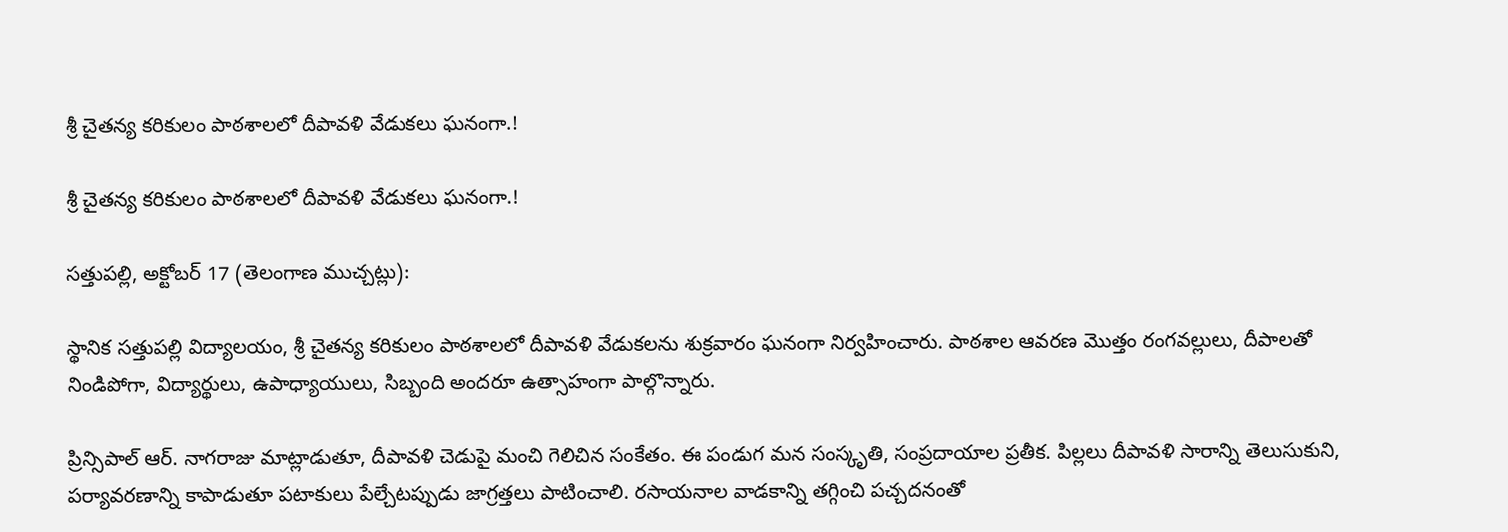శ్రీ చైతన్య కరికులం పాఠశాలలో దీపావళి వేడుకలు ఘనంగా.!

శ్రీ చైతన్య కరికులం పాఠశాలలో దీపావళి వేడుకలు ఘనంగా.!

సత్తుపల్లి, అక్టోబర్ 17 (తెలంగాణ ముచ్చట్లు):

స్థానిక సత్తుపల్లి విద్యాలయం, శ్రీ చైతన్య కరికులం పాఠశాలలో దీపావళి వేడుకలను శుక్రవారం ఘనంగా నిర్వహించారు. పాఠశాల ఆవరణ మొత్తం రంగవల్లులు, దీపాలతో నిండిపోగా, విద్యార్థులు, ఉపాధ్యాయులు, సిబ్బంది అందరూ ఉత్సాహంగా పాల్గొన్నారు.

ప్రిన్సిపాల్ ఆర్. నాగరాజు మాట్లాడుతూ, దీపావళి చెడుపై మంచి గెలిచిన సంకేతం. ఈ పండుగ మన సంస్కృతి, సంప్రదాయాల ప్రతీక. పిల్లలు దీపావళి సారాన్ని తెలుసుకుని, పర్యావరణాన్ని కాపాడుతూ పటాకులు పేల్చేటప్పుడు జాగ్రత్తలు పాటించాలి. రసాయనాల వాడకాన్ని తగ్గించి పచ్చదనంతో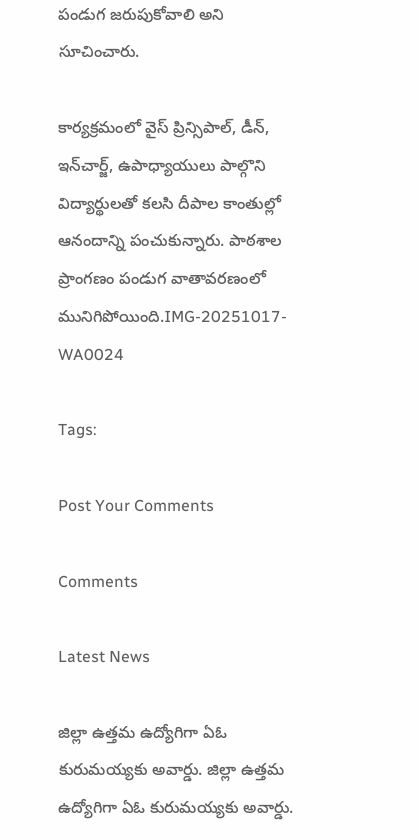పండుగ జరుపుకోవాలి అని సూచించారు.

కార్యక్రమంలో వైస్ ప్రిన్సిపాల్, డీన్, ఇన్‌చార్జ్, ఉపాధ్యాయులు పాల్గొని విద్యార్థులతో కలసి దీపాల కాంతుల్లో ఆనందాన్ని పంచుకున్నారు. పాఠశాల ప్రాంగణం పండుగ వాతావరణంలో మునిగిపోయింది.IMG-20251017-WA0024

Tags:

Post Your Comments

Comments

Latest News

జిల్లా ఉత్తమ ఉద్యోగిగా ఏఓ కురుమయ్యకు అవార్డు. జిల్లా ఉత్తమ ఉద్యోగిగా ఏఓ కురుమయ్యకు అవార్డు.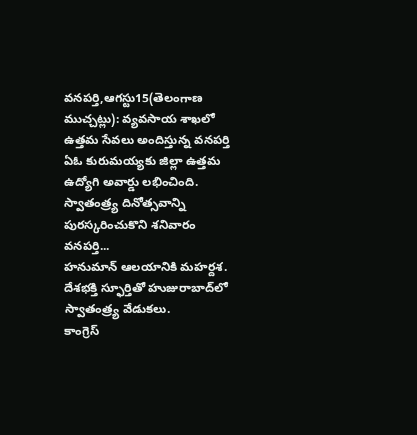వనపర్తి,ఆగస్టు15(తెలంగాణ ముచ్చట్లు): వ్యవసాయ శాఖలో ఉత్తమ సేవలు అందిస్తున్న వనపర్తి ఏఓ కురుమయ్యకు జిల్లా ఉత్తమ ఉద్యోగి అవార్డు లభించింది. స్వాతంత్ర్య దినోత్సవాన్ని పురస్కరించుకొని శనివారం వనపర్తి...
హనుమాన్ ఆలయానికి మహర్దశ.
దేశభక్తి స్ఫూర్తితో హుజురాబాద్‌లో స్వాతంత్ర్య వేడుకలు.
కాంగ్రెస్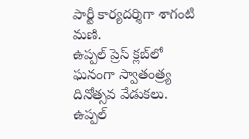పార్టీ కార్యదర్శిగా శాగంటి మణి.
ఉప్పల్ ప్రెస్ క్లబ్‌లో ఘనంగా స్వాతంత్ర్య దినోత్సవ వేడుకలు.
ఉప్పల్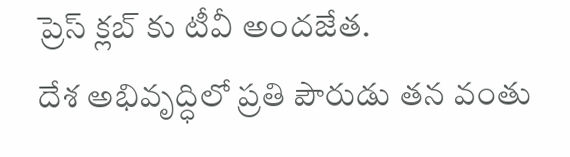ప్రెస్ క్లబ్‌ కు టీవీ అందజేత.
దేశ అభివృద్ధిలో ప్రతి పౌరుడు తన వంతు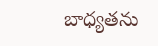బాధ్యతను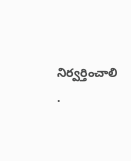నిర్వర్తించాలి .